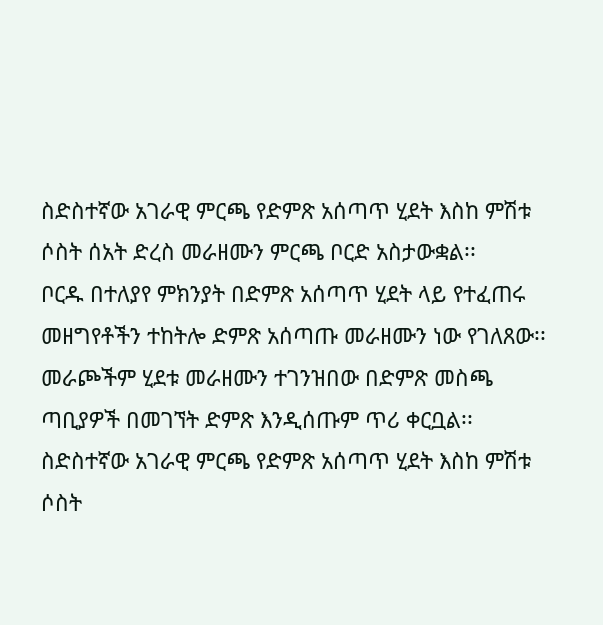ስድስተኛው አገራዊ ምርጫ የድምጽ አሰጣጥ ሂደት እስከ ምሽቱ ሶስት ሰአት ድረስ መራዘሙን ምርጫ ቦርድ አስታውቋል፡፡
ቦርዱ በተለያየ ምክንያት በድምጽ አሰጣጥ ሂደት ላይ የተፈጠሩ መዘግየቶችን ተከትሎ ድምጽ አሰጣጡ መራዘሙን ነው የገለጸው፡፡
መራጮችም ሂደቱ መራዘሙን ተገንዝበው በድምጽ መስጫ ጣቢያዎች በመገኘት ድምጽ እንዲሰጡም ጥሪ ቀርቧል፡፡
ስድስተኛው አገራዊ ምርጫ የድምጽ አሰጣጥ ሂደት እስከ ምሽቱ ሶስት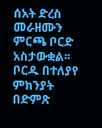ሰአት ድረስ መራዘሙን ምርጫ ቦርድ አስታውቋል፡፡
ቦርዱ በተለያየ ምክንያት በድምጽ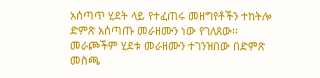አሰጣጥ ሂደት ላይ የተፈጠሩ መዘግየቶችን ተከትሎ ድምጽ አሰጣጡ መራዘሙን ነው የገለጸው፡፡
መራጮችም ሂደቱ መራዘሙን ተገንዝበው በድምጽ መስጫ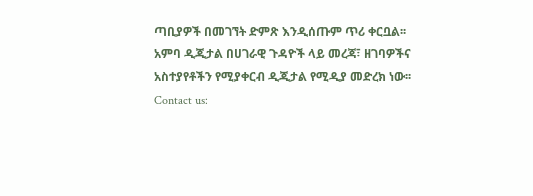ጣቢያዎች በመገኘት ድምጽ እንዲሰጡም ጥሪ ቀርቧል፡፡
አምባ ዲጂታል በሀገራዊ ጉዳዮች ላይ መረጃ፣ ዘገባዎችና አስተያየቶችን የሚያቀርብ ዲጂታል የሚዲያ መድረክ ነው፡፡
Contact us: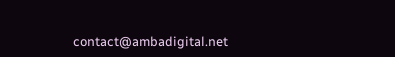contact@ambadigital.net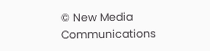© New Media Communications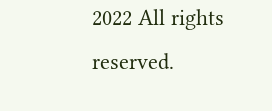2022 All rights reserved.